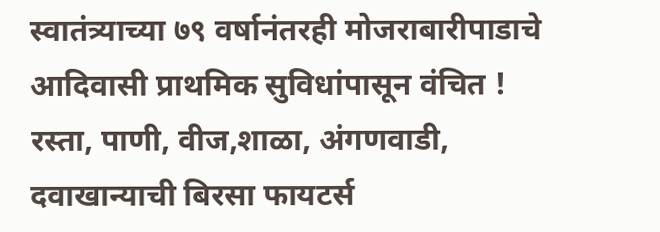स्वातंत्र्याच्या ७९ वर्षानंतरही मोजराबारीपाडाचे आदिवासी प्राथमिक सुविधांपासून वंचित !
रस्ता, पाणी, वीज,शाळा, अंगणवाडी, दवाखान्याची बिरसा फायटर्स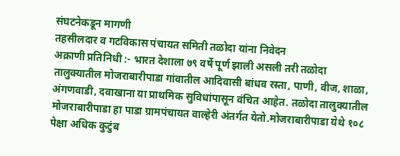संघटनेकडून मागणी
तहसीलदार व गटविकास पंचायत समिती तळोदा यांना निवेदन
अक्राणी प्रतिनिधी :- भारत देशाला ७९ वर्षे पूर्ण झाली असली तरी तळोदा तालुक्यातील मोजराबारीपाडा गांवातील आदिवासी बांधव रस्ता, पाणी, वीज, शाळा, अंगणवाडी, दवाखाना या प्राथमिक सुविधांपासून वंचित आहेत. तळोदा तालुक्यातील मोजराबारीपाडा हा पाडा ग्रामपंचायत वाल्हेरी अंतर्गत येतो.मोजराबारीपाडा येथे १०८ पेक्षा अधिक कुटुंब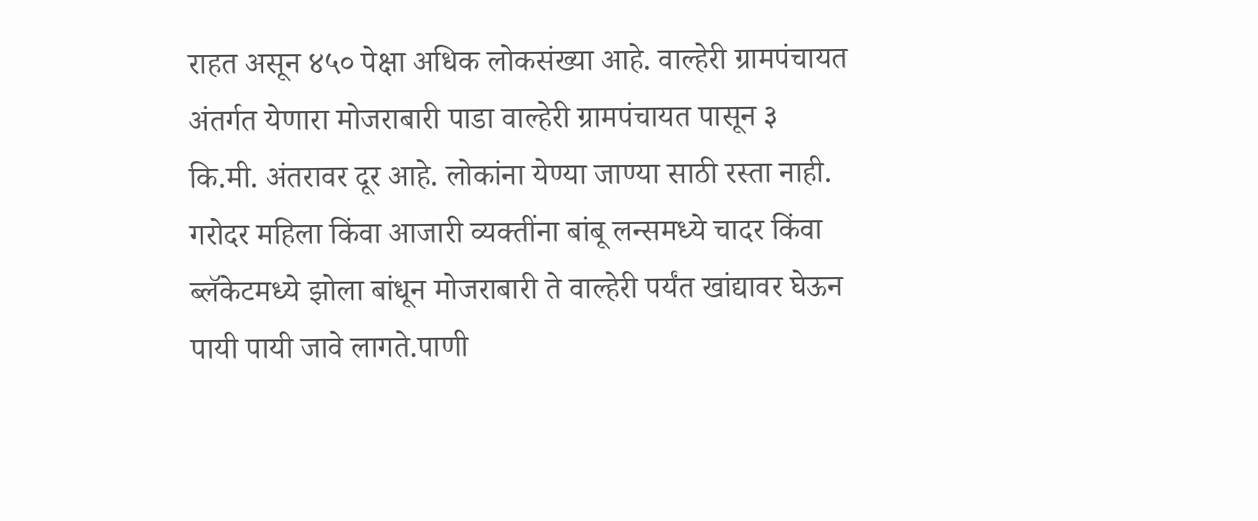राहत असून ४५० पेक्षा अधिक लोकसंख्या आहे. वाल्हेरी ग्रामपंचायत अंतर्गत येणारा मोजराबारी पाडा वाल्हेरी ग्रामपंचायत पासून ३ कि.मी. अंतरावर दूर आहे. लोकांना येण्या जाण्या साठी रस्ता नाही. गरोदर महिला किंवा आजारी व्यक्तींना बांबू लन्समध्ये चादर किंवा ब्लॅकेटमध्ये झोला बांधून मोजराबारी ते वाल्हेरी पर्यंत खांद्यावर घेऊन पायी पायी जावे लागते.पाणी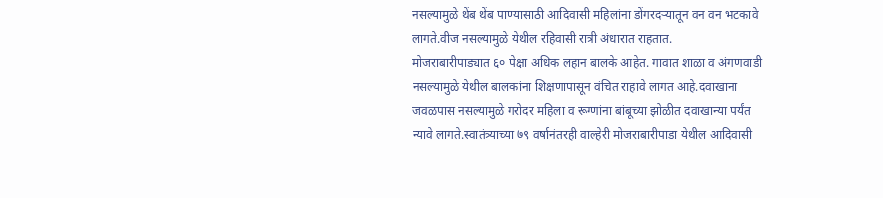नसल्यामुळे थेंब थेंब पाण्यासाठी आदिवासी महिलांना डोंगरदऱ्यातून वन वन भटकावे लागते.वीज नसल्यामुळे येथील रहिवासी रात्री अंधारात राहतात.
मोजराबारीपाड्यात ६० पेक्षा अधिक लहान बालके आहेत. गावात शाळा व अंगणवाडी नसल्यामुळे येथील बालकांना शिक्षणापासून वंचित राहावे लागत आहे.दवाखाना जवळपास नसल्यामुळे गरोदर महिला व रूग्णांना बांबूच्या झोळीत दवाखान्या पर्यंत न्यावे लागते.स्वातंत्र्याच्या ७९ वर्षानंतरही वाल्हेरी मोजराबारीपाडा येथील आदिवासी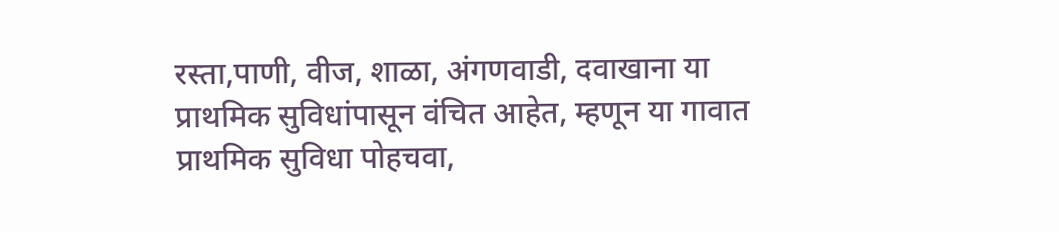रस्ता,पाणी, वीज, शाळा, अंगणवाडी, दवाखाना या प्राथमिक सुविधांपासून वंचित आहेत, म्हणून या गावात प्राथमिक सुविधा पोहचवा,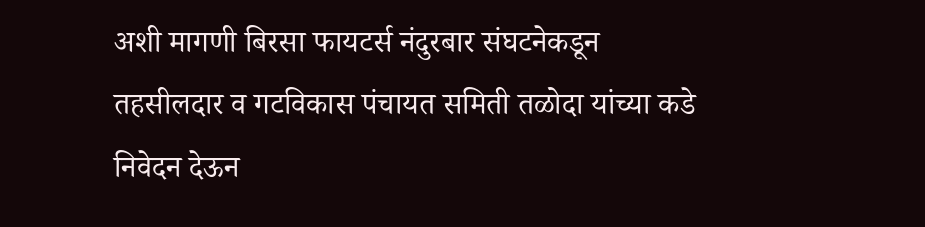अशी मागणी बिरसा फायटर्स नंदुरबार संघटनेकडून तहसीलदार व गटविकास पंचायत समिती तळोदा यांच्या कडे निवेदन देऊन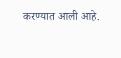करण्यात आली आहे.